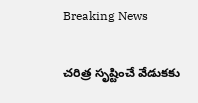Breaking News

చరిత్ర సృష్టించే వేడుకకు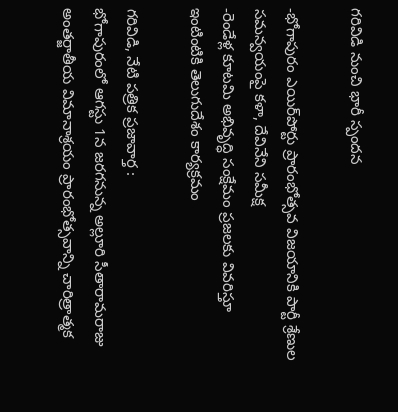గరివిడి నుంచి భారీ స్పందన

-భోగాపురం ఎయిర్‌పోర్టు ప్రారంభోత్సవ విజయానికి పార్టీ శ్రేణుల సమన్వయంపై కళా, దేవినేని సమీక్ష
-రెండేళ్ల కూటమి అభివృద్ధి సంక్షేమం ప్రజలకు వివరిస్తూ ఇంటింటికి తెలుగుదేశం కార్యక్రమం

గరివిడి, నేటి పత్రిక ప్రజావార్త :
భోగాపురంలో ఆగస్టు 1న జరగనున్న అల్లూరి సీతారామరాజు అంతర్జాతీయ విమానాశ్రయం ప్రారంభోత్సవాన్ని చారిత్రాత్మక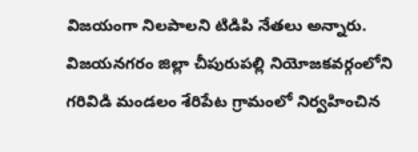విజయంగా నిలపాలని టిడిపి నేతలు అన్నారు. విజయనగరం జిల్లా చీపురుపల్లి నియోజకవర్గంలోని గరివిడి మండలం శేరిపేట గ్రామంలో నిర్వహించిన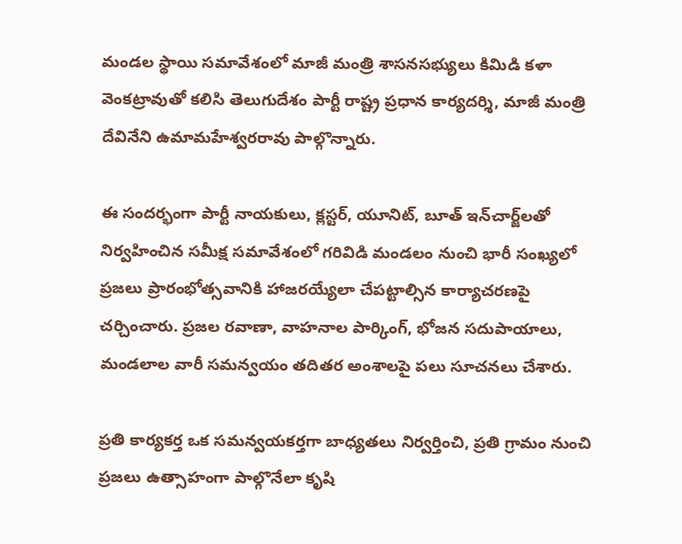మండల స్థాయి సమావేశంలో మాజీ మంత్రి శాసనసభ్యులు కిమిడి కళా వెంకట్రావుతో కలిసి తెలుగుదేశం పార్టీ రాష్ట్ర ప్రధాన కార్యదర్శి, మాజీ మంత్రి దేవినేని ఉమామహేశ్వరరావు పాల్గొన్నారు.

ఈ సందర్భంగా పార్టీ నాయకులు, క్లస్టర్, యూనిట్, బూత్ ఇన్‌చార్జ్‌లతో నిర్వహించిన సమీక్ష సమావేశంలో గరివిడి మండలం నుంచి భారీ సంఖ్యలో ప్రజలు ప్రారంభోత్సవానికి హాజరయ్యేలా చేపట్టాల్సిన కార్యాచరణపై చర్చించారు. ప్రజల రవాణా, వాహనాల పార్కింగ్, భోజన సదుపాయాలు, మండలాల వారీ సమన్వయం తదితర అంశాలపై పలు సూచనలు చేశారు.

ప్రతి కార్యకర్త ఒక సమన్వయకర్తగా బాధ్యతలు నిర్వర్తించి, ప్రతి గ్రామం నుంచి ప్రజలు ఉత్సాహంగా పాల్గొనేలా కృషి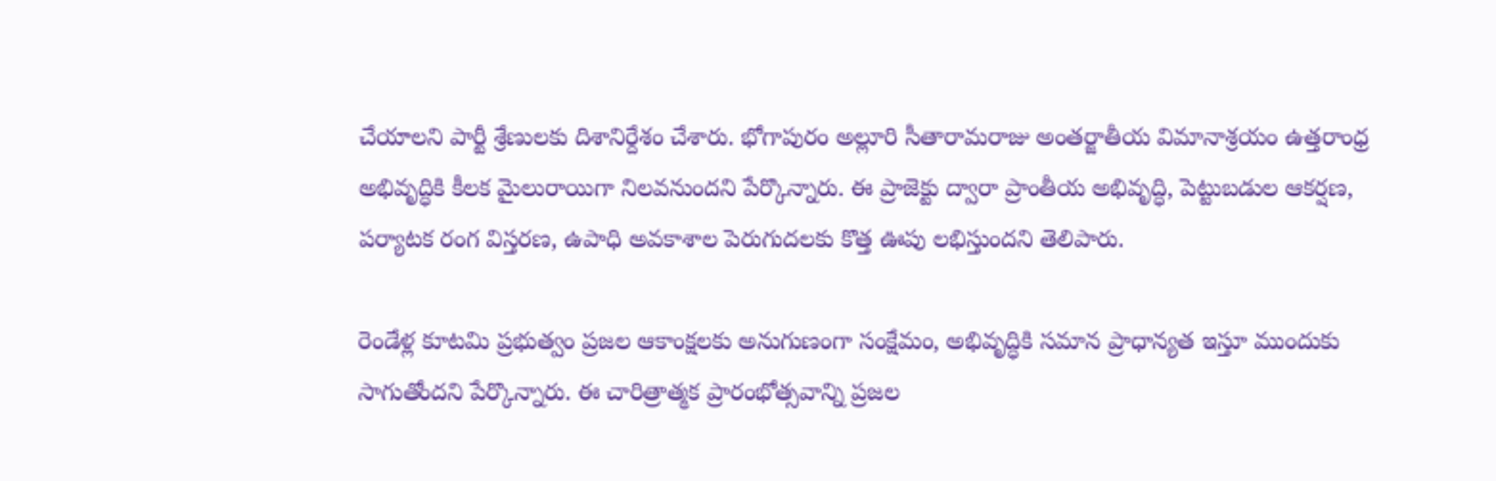చేయాలని పార్టీ శ్రేణులకు దిశానిర్దేశం చేశారు. భోగాపురం అల్లూరి సీతారామరాజు అంతర్జాతీయ విమానాశ్రయం ఉత్తరాంధ్ర అభివృద్ధికి కీలక మైలురాయిగా నిలవనుందని పేర్కొన్నారు. ఈ ప్రాజెక్టు ద్వారా ప్రాంతీయ అభివృద్ధి, పెట్టుబడుల ఆకర్షణ, పర్యాటక రంగ విస్తరణ, ఉపాధి అవకాశాల పెరుగుదలకు కొత్త ఊపు లభిస్తుందని తెలిపారు.

రెండేళ్ల కూటమి ప్రభుత్వం ప్రజల ఆకాంక్షలకు అనుగుణంగా సంక్షేమం, అభివృద్ధికి సమాన ప్రాధాన్యత ఇస్తూ ముందుకు సాగుతోందని పేర్కొన్నారు. ఈ చారిత్రాత్మక ప్రారంభోత్సవాన్ని ప్రజల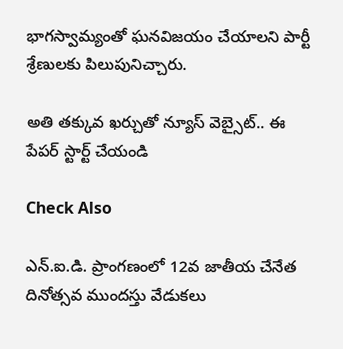భాగస్వామ్యంతో ఘనవిజయం చేయాలని పార్టీ శ్రేణులకు పిలుపునిచ్చారు.

అతి తక్కువ ఖర్చుతో న్యూస్ వెబ్సైట్.. ఈ పేపర్ స్టార్ట్ చేయండి

Check Also

ఎన్.ఐ.డి. ప్రాంగణంలో 12వ జాతీయ చేనేత దినోత్సవ ముందస్తు వేడుకలు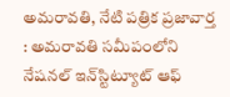అమ‌రావ‌తి, నేటి పత్రిక ప్రజావార్త : అమరావతి సమీపంలోని నేషనల్ ఇన్‌స్టిట్యూట్ ఆఫ్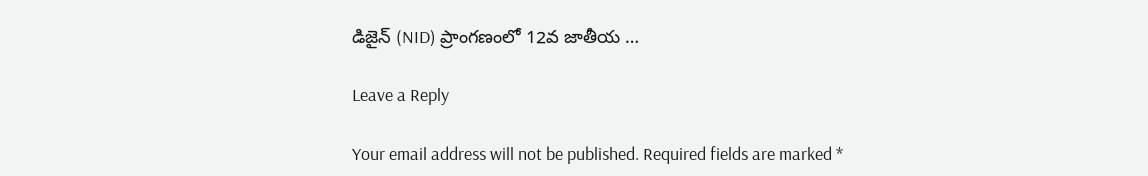డిజైన్ (NID) ప్రాంగణంలో 12వ జాతీయ …

Leave a Reply

Your email address will not be published. Required fields are marked *